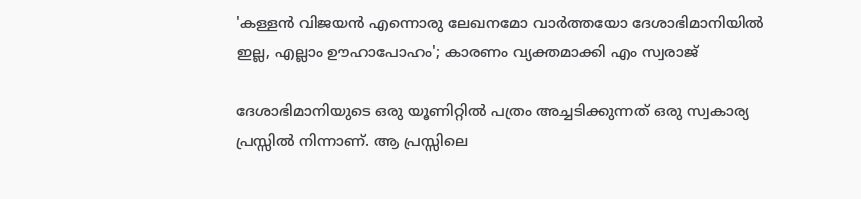'കള്ളന്‍ വിജയന്‍ എന്നൊരു ലേഖനമോ വാര്‍ത്തയോ ദേശാഭിമാനിയില്‍ ഇല്ല, എല്ലാം ഊഹാപോഹം'; കാരണം വ്യക്തമാക്കി എം സ്വരാജ്

ദേശാഭിമാനിയുടെ ഒരു യൂണിറ്റില്‍ പത്രം അച്ചടിക്കുന്നത് ഒരു സ്വകാര്യ പ്രസ്സില്‍ നിന്നാണ്. ആ പ്രസ്സിലെ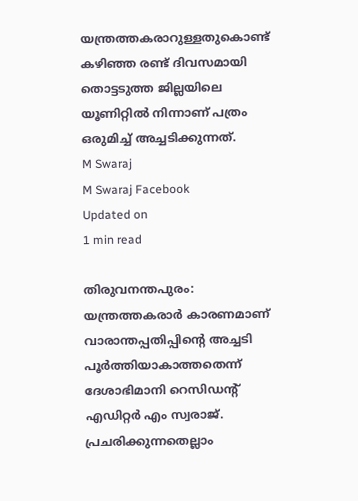യന്ത്രത്തകരാറുള്ളതുകൊണ്ട് കഴിഞ്ഞ രണ്ട് ദിവസമായി തൊട്ടടുത്ത ജില്ലയിലെ യൂണിറ്റില്‍ നിന്നാണ് പത്രം ഒരുമിച്ച് അച്ചടിക്കുന്നത്.
M Swaraj
M Swaraj Facebook
Updated on
1 min read

തിരുവനന്തപുരം: യന്ത്രത്തകരാര്‍ കാരണമാണ് വാരാന്തപ്പതിപ്പിന്റെ അച്ചടി പൂര്‍ത്തിയാകാത്തതെന്ന് ദേശാഭിമാനി റെസിഡന്റ് എഡിറ്റര്‍ എം സ്വരാജ്. പ്രചരിക്കുന്നതെല്ലാം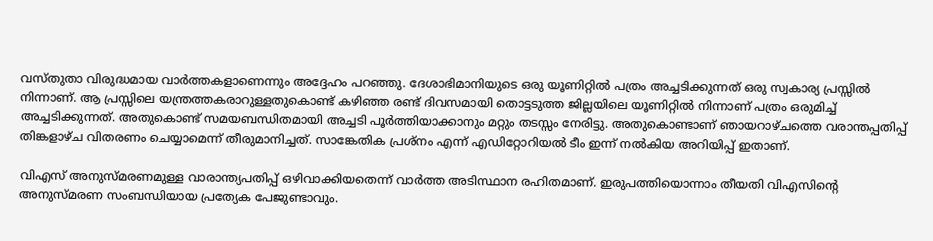വസ്തുതാ വിരുദ്ധമായ വാര്‍ത്തകളാണെന്നും അദ്ദേഹം പറഞ്ഞു. ദേശാഭിമാനിയുടെ ഒരു യൂണിറ്റില്‍ പത്രം അച്ചടിക്കുന്നത് ഒരു സ്വകാര്യ പ്രസ്സില്‍ നിന്നാണ്. ആ പ്രസ്സിലെ യന്ത്രത്തകരാറുള്ളതുകൊണ്ട് കഴിഞ്ഞ രണ്ട് ദിവസമായി തൊട്ടടുത്ത ജില്ലയിലെ യൂണിറ്റില്‍ നിന്നാണ് പത്രം ഒരുമിച്ച് അച്ചടിക്കുന്നത്. അതുകൊണ്ട് സമയബന്ധിതമായി അച്ചടി പൂര്‍ത്തിയാക്കാനും മറ്റും തടസ്സം നേരിട്ടു. അതുകൊണ്ടാണ് ഞായറാഴ്ചത്തെ വരാന്തപ്പതിപ്പ് തിങ്കളാഴ്ച വിതരണം ചെയ്യാമെന്ന് തീരുമാനിച്ചത്. സാങ്കേതിക പ്രശ്‌നം എന്ന് എഡിറ്റോറിയല്‍ ടീം ഇന്ന് നല്‍കിയ അറിയിപ്പ് ഇതാണ്.

വിഎസ് അനുസ്മരണമുള്ള വാരാന്ത്യപതിപ്പ് ഒഴിവാക്കിയതെന്ന് വാര്‍ത്ത അടിസ്ഥാന രഹിതമാണ്. ഇരുപത്തിയൊന്നാം തീയതി വിഎസിന്റെ അനുസ്മരണ സംബന്ധിയായ പ്രത്യേക പേജുണ്ടാവും.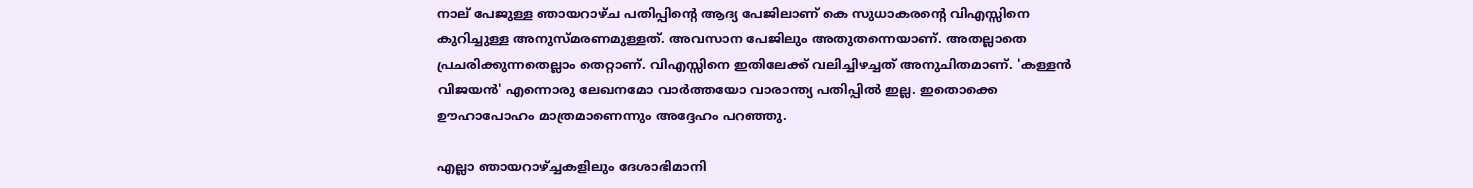നാല് പേജുള്ള ഞായറാഴ്ച പതിപ്പിന്റെ ആദ്യ പേജിലാണ് കെ സുധാകരന്റെ വിഎസ്സിനെ കുറിച്ചുള്ള അനുസ്മരണമുള്ളത്. അവസാന പേജിലും അതുതന്നെയാണ്. അതല്ലാതെ പ്രചരിക്കുന്നതെല്ലാം തെറ്റാണ്. വിഎസ്സിനെ ഇതിലേക്ക് വലിച്ചിഴച്ചത് അനുചിതമാണ്. 'കള്ളന്‍ വിജയന്‍' എന്നൊരു ലേഖനമോ വാര്‍ത്തയോ വാരാന്ത്യ പതിപ്പില്‍ ഇല്ല. ഇതൊക്കെ ഊഹാപോഹം മാത്രമാണെന്നും അദ്ദേഹം പറഞ്ഞു.

എല്ലാ ഞായറാഴ്ച്ചകളിലും ദേശാഭിമാനി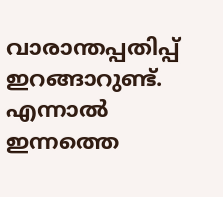വാരാന്തപ്പതിപ്പ് ഇറങ്ങാറുണ്ട്. എന്നാല്‍ ഇന്നത്തെ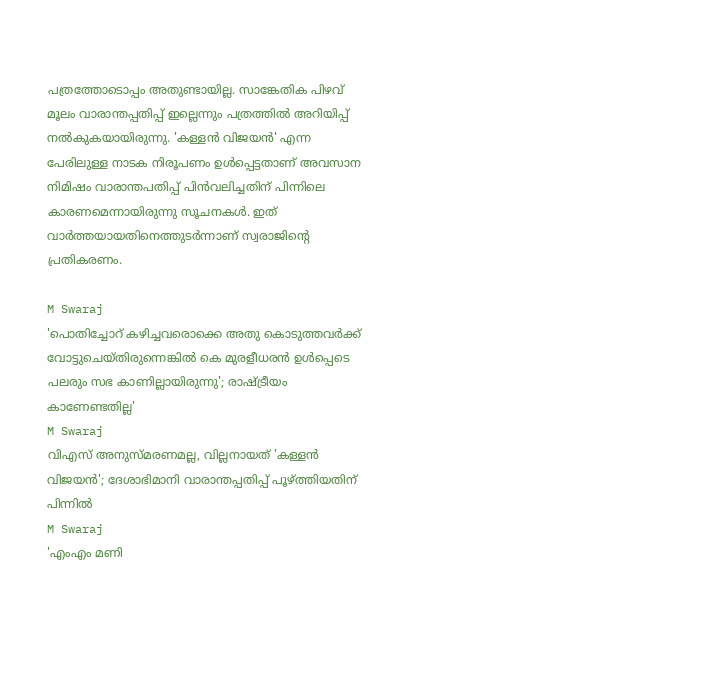പത്രത്തോടൊപ്പം അതുണ്ടായില്ല. സാങ്കേതിക പിഴവ് മൂലം വാരാന്തപ്പതിപ്പ് ഇല്ലെന്നും പത്രത്തില്‍ അറിയിപ്പ് നല്‍കുകയായിരുന്നു. 'കള്ളന്‍ വിജയന്‍' എന്ന പേരിലുള്ള നാടക നിരൂപണം ഉള്‍പ്പെട്ടതാണ് അവസാന നിമിഷം വാരാന്തപതിപ്പ് പിന്‍വലിച്ചതിന് പിന്നിലെ കാരണമെന്നായിരുന്നു സൂചനകള്‍. ഇത് വാര്‍ത്തയായതിനെത്തുടര്‍ന്നാണ് സ്വരാജിന്റെ പ്രതികരണം.

M Swaraj
'പൊതിച്ചോറ് കഴിച്ചവരൊക്കെ അതു കൊടുത്തവര്‍ക്ക് വോട്ടുചെയ്തിരുന്നെങ്കില്‍ കെ മുരളീധരന്‍ ഉള്‍പ്പെടെ പലരും സഭ കാണില്ലായിരുന്നു'; രാഷ്ട്രീയം കാണേണ്ടതില്ല'
M Swaraj
വിഎസ് അനുസ്മരണമല്ല, വില്ലനായത് 'കള്ളൻ വിജയൻ'; ദേശാഭിമാനി വാരാന്തപ്പതിപ്പ് പൂഴ്ത്തിയതിന് പിന്നിൽ
M Swaraj
'എംഎം മണി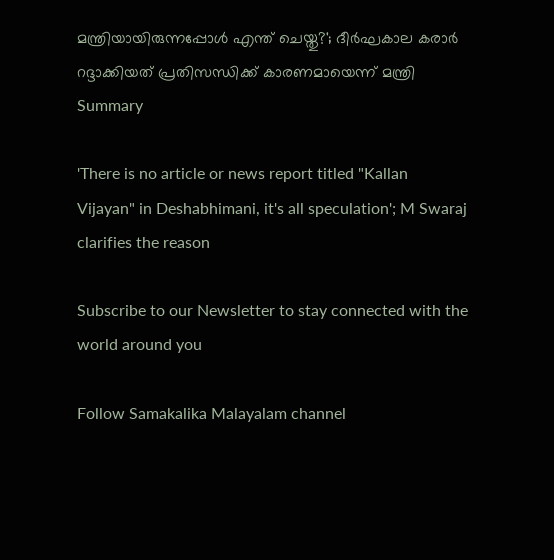മന്ത്രിയായിരുന്നപ്പോള്‍ എന്ത് ചെയ്തു?'; ദീര്‍ഘകാല കരാര്‍ റദ്ദാക്കിയത് പ്രതിസന്ധിക്ക് കാരണമായെന്ന് മന്ത്രി
Summary

'There is no article or news report titled "Kallan Vijayan" in Deshabhimani, it's all speculation'; M Swaraj clarifies the reason

Subscribe to our Newsletter to stay connected with the world around you

Follow Samakalika Malayalam channel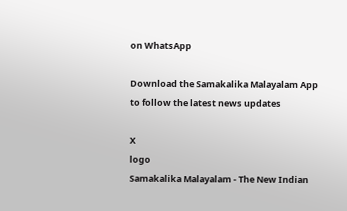on WhatsApp

Download the Samakalika Malayalam App to follow the latest news updates

X
logo
Samakalika Malayalam - The New Indian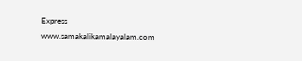Express
www.samakalikamalayalam.com